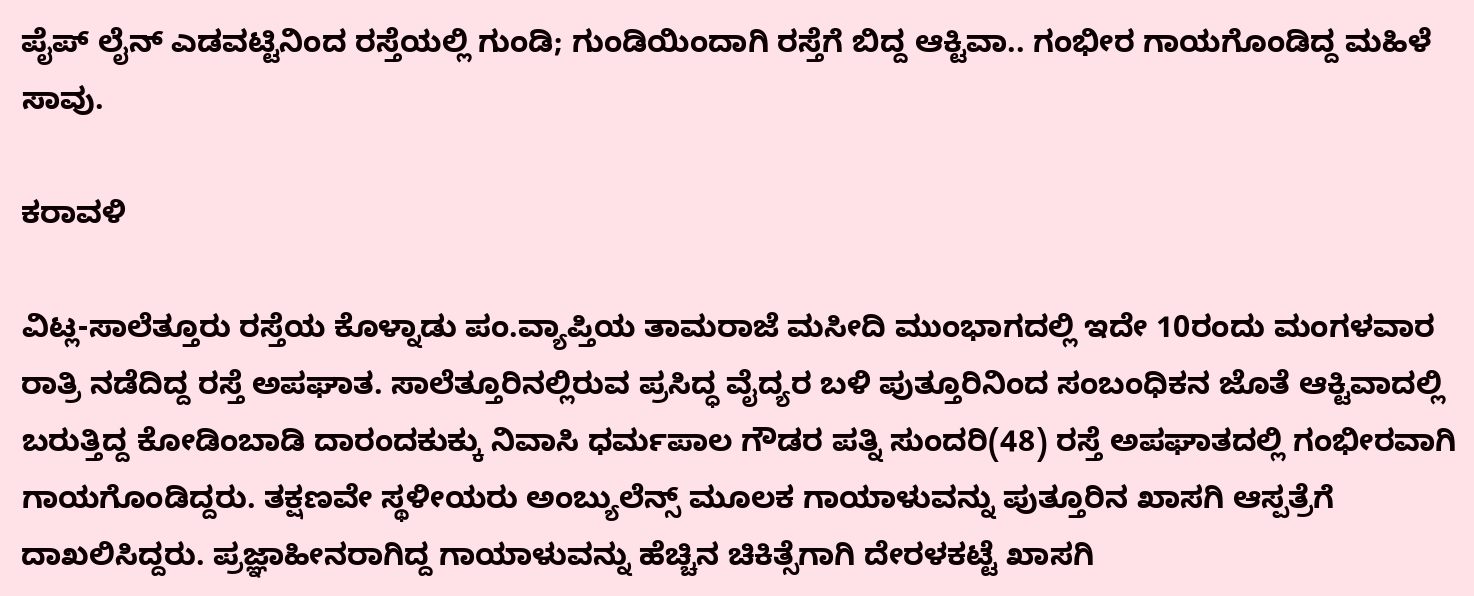ಪೈಪ್ ಲೈನ್ ಎಡವಟ್ಟಿನಿಂದ ರಸ್ತೆಯಲ್ಲಿ ಗುಂಡಿ; ಗುಂಡಿಯಿಂದಾಗಿ ರಸ್ತೆಗೆ ಬಿದ್ದ ಆಕ್ಟಿವಾ.. ಗಂಭೀರ ಗಾಯಗೊಂಡಿದ್ದ ಮಹಿಳೆ ಸಾವು.

ಕರಾವಳಿ

ವಿಟ್ಲ-ಸಾಲೆತ್ತೂರು ರಸ್ತೆಯ ಕೊಳ್ನಾಡು ಪಂ.ವ್ಯಾಪ್ತಿಯ ತಾಮರಾಜೆ ಮಸೀದಿ ಮುಂಭಾಗದಲ್ಲಿ ಇದೇ 10ರಂದು ಮಂಗಳವಾರ ರಾತ್ರಿ ನಡೆದಿದ್ದ ರಸ್ತೆ ಅಪಘಾತ. ಸಾಲೆತ್ತೂರಿನಲ್ಲಿರುವ ಪ್ರಸಿದ್ಧ ವೈದ್ಯರ ಬಳಿ ಪುತ್ತೂರಿನಿಂದ ಸಂಬಂಧಿಕನ ಜೊತೆ ಆಕ್ಟಿವಾದಲ್ಲಿ ಬರುತ್ತಿದ್ದ ಕೋಡಿಂಬಾಡಿ ದಾರಂದಕುಕ್ಕು ನಿವಾಸಿ ಧರ್ಮಪಾಲ ಗೌಡರ ಪತ್ನಿ ಸುಂದರಿ(48) ರಸ್ತೆ ಅಪಘಾತದಲ್ಲಿ ಗಂಭೀರವಾಗಿ ಗಾಯಗೊಂಡಿದ್ದರು. ತಕ್ಷಣವೇ ಸ್ಥಳೀಯರು ಅಂಬ್ಯುಲೆನ್ಸ್ ಮೂಲಕ ಗಾಯಾಳುವನ್ನು ಪುತ್ತೂರಿನ ಖಾಸಗಿ ಆಸ್ಪತ್ರೆಗೆ ದಾಖಲಿಸಿದ್ದರು. ಪ್ರಜ್ಞಾಹೀನರಾಗಿದ್ದ ಗಾಯಾಳುವನ್ನು ಹೆಚ್ಚಿನ ಚಿಕಿತ್ಸೆಗಾಗಿ ದೇರಳಕಟ್ಟೆ ಖಾಸಗಿ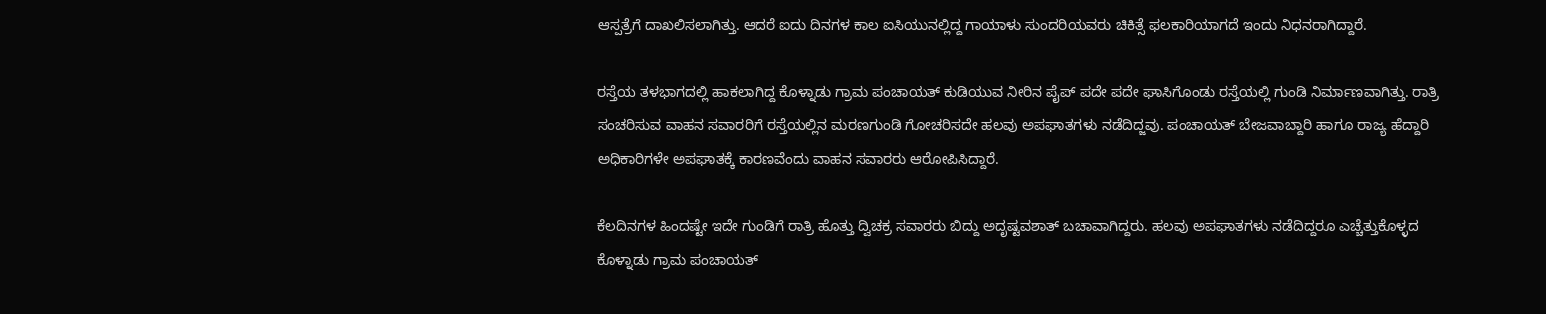ಆಸ್ಪತ್ರೆಗೆ ದಾಖಲಿಸಲಾಗಿತ್ತು. ಆದರೆ ಐದು ದಿನಗಳ ಕಾಲ ಐಸಿಯುನಲ್ಲಿದ್ದ ಗಾಯಾಳು ಸುಂದರಿಯವರು ಚಿಕಿತ್ಸೆ ಫಲಕಾರಿಯಾಗದೆ ಇಂದು ನಿಧನರಾಗಿದ್ದಾರೆ.

ರಸ್ತೆಯ ತಳಭಾಗದಲ್ಲಿ ಹಾಕಲಾಗಿದ್ದ ಕೊಳ್ನಾಡು ಗ್ರಾಮ ಪಂಚಾಯತ್ ಕುಡಿಯುವ ನೀರಿನ ಪೈಪ್ ಪದೇ ಪದೇ ಘಾಸಿಗೊಂಡು ರಸ್ತೆಯಲ್ಲಿ ಗುಂಡಿ ನಿರ್ಮಾಣವಾಗಿತ್ತು. ರಾತ್ರಿ ಸಂಚರಿಸುವ ವಾಹನ ಸವಾರರಿಗೆ ರಸ್ತೆಯಲ್ಲಿನ ಮರಣಗುಂಡಿ ಗೋಚರಿಸದೇ ಹಲವು ಅಪಘಾತಗಳು ನಡೆದಿದ್ಜವು. ಪಂಚಾಯತ್ ಬೇಜವಾಬ್ದಾರಿ ಹಾಗೂ ರಾಜ್ಯ ಹೆದ್ದಾರಿ ಅಧಿಕಾರಿಗಳೇ ಅಪಘಾತಕ್ಕೆ ಕಾರಣವೆಂದು ವಾಹನ ಸವಾರರು ಆರೋಪಿಸಿದ್ದಾರೆ.

ಕೆಲದಿನಗಳ ಹಿಂದಷ್ಟೇ ಇದೇ ಗುಂಡಿಗೆ ರಾತ್ರಿ ಹೊತ್ತು ದ್ವಿಚಕ್ರ ಸವಾರರು ಬಿದ್ದು ಅದೃಷ್ಟವಶಾತ್ ಬಚಾವಾಗಿದ್ದರು. ಹಲವು ಅಪಘಾತಗಳು ನಡೆದಿದ್ದರೂ ಎಚ್ಚೆತ್ತುಕೊಳ್ಳದ
ಕೊಳ್ನಾಡು ಗ್ರಾಮ ಪಂಚಾಯತ್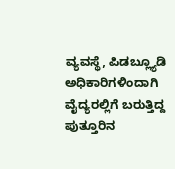ವ್ಯವಸ್ಥೆ, ಪಿಡಬ್ಲ್ಯೂಡಿ ಅಧಿಕಾರಿಗಳಿಂದಾಗಿ ವೈದ್ಯರಲ್ಲಿಗೆ ಬರುತ್ತಿದ್ದ ಪುತ್ತೂರಿನ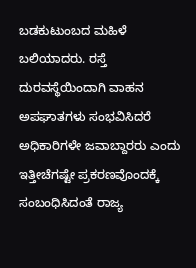ಬಡಕುಟುಂಬದ ಮಹಿಳೆ ಬಲಿಯಾದರು. ರಸ್ತೆ ದುರವಸ್ಥೆಯಿಂದಾಗಿ ವಾಹನ ಅಪಘಾತಗಳು ಸಂಭವಿಸಿದರೆ ಅಧಿಕಾರಿಗಳೇ ಜವಾಬ್ದಾರರು ಎಂದು ಇತ್ತೀಚೆಗಷ್ಟೇ ಪ್ರಕರಣವೊಂದಕ್ಕೆ ಸಂಬಂಧಿಸಿದಂತೆ ರಾಜ್ಯ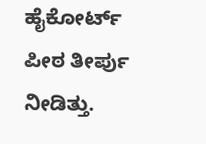ಹೈಕೋರ್ಟ್ ಪೀಠ ತೀರ್ಪು ನೀಡಿತ್ತು.